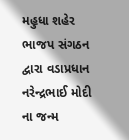મહુધા શહેર ભાજપ સંગઠન દ્વારા વડાપ્રધાન નરેન્દ્રભાઈ મોદી ના જન્મ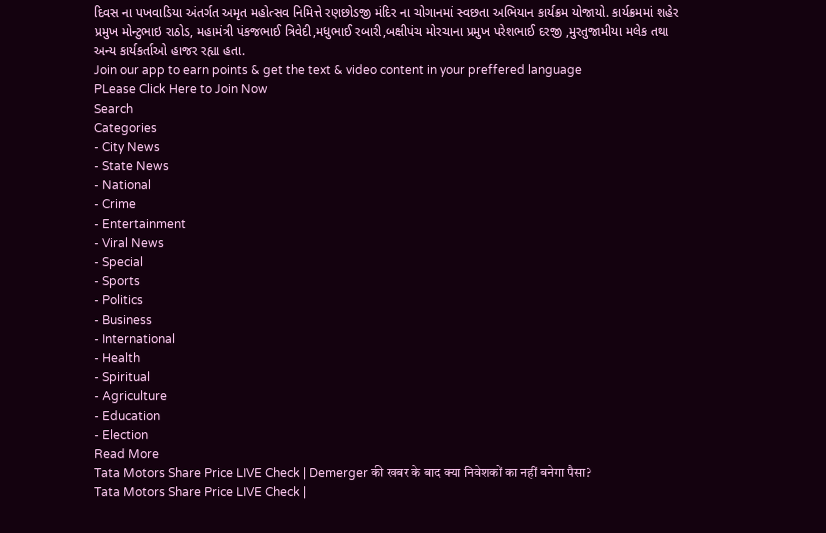દિવસ ના પખવાડિયા અંતર્ગત અમૃત મહોત્સવ નિમિત્તે રણછોડજી મંદિર ના ચોગાનમાં સ્વછતા અભિયાન કાર્યક્રમ યોજાયો. કાર્યક્રમમાં શહેર પ્રમુખ મોન્ટુભાઇ રાઠોડ, મહામંત્રી પંકજભાઈ ત્રિવેદી,મધુભાઈ રબારી,બક્ષીપંચ મોરચાના પ્રમુખ પરેશભાઈ દરજી ,મુરતુજામીયા મલેક તથા અન્ય કાર્યકર્તાઓ હાજર રહ્યા હતા.
Join our app to earn points & get the text & video content in your preffered language
PLease Click Here to Join Now
Search
Categories
- City News
- State News
- National
- Crime
- Entertainment
- Viral News
- Special
- Sports
- Politics
- Business
- International
- Health
- Spiritual
- Agriculture
- Education
- Election
Read More
Tata Motors Share Price LIVE Check | Demerger की खबर के बाद क्या निवेशकों का नहीं बनेगा पैसा?
Tata Motors Share Price LIVE Check |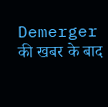Demerger की खबर के बाद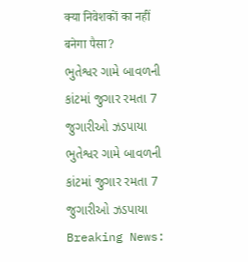क्या निवेशकों का नहीं बनेगा पैसा?
ભુતેશ્વર ગામે બાવળની કાંટમાં જુગાર રમતા 7 જુગારીઓ ઝડપાયા
ભુતેશ્વર ગામે બાવળની કાંટમાં જુગાર રમતા 7 જુગારીઓ ઝડપાયા
Breaking News: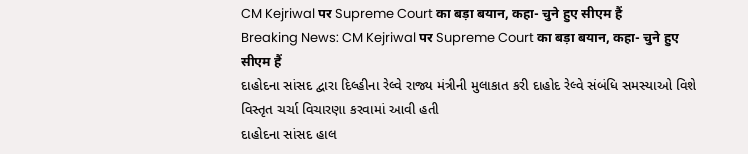CM Kejriwal पर Supreme Court का बड़ा बयान, कहा- चुने हुए सीएम हैं
Breaking News: CM Kejriwal पर Supreme Court का बड़ा बयान, कहा- चुने हुए सीएम हैं
દાહોદના સાંસદ દ્વારા દિલ્હીના રેલ્વે રાજ્ય મંત્રીની મુલાકાત કરી દાહોદ રેલ્વે સંબંધિ સમસ્યાઓ વિશે વિસ્તૃત ચર્ચા વિચારણા કરવામાં આવી હતી
દાહોદના સાંસદ હાલ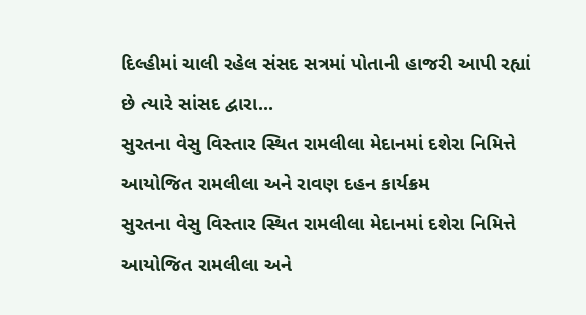દિલ્હીમાં ચાલી રહેલ સંસદ સત્રમાં પોતાની હાજરી આપી રહ્યાં છે ત્યારે સાંસદ દ્વારા...
સુરતના વેસુ વિસ્તાર સ્થિત રામલીલા મેદાનમાં દશેરા નિમિત્તે આયોજિત રામલીલા અને રાવણ દહન કાર્યક્રમ
સુરતના વેસુ વિસ્તાર સ્થિત રામલીલા મેદાનમાં દશેરા નિમિત્તે આયોજિત રામલીલા અને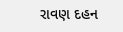રાવણ દહન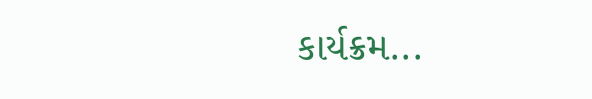કાર્યક્રમ...